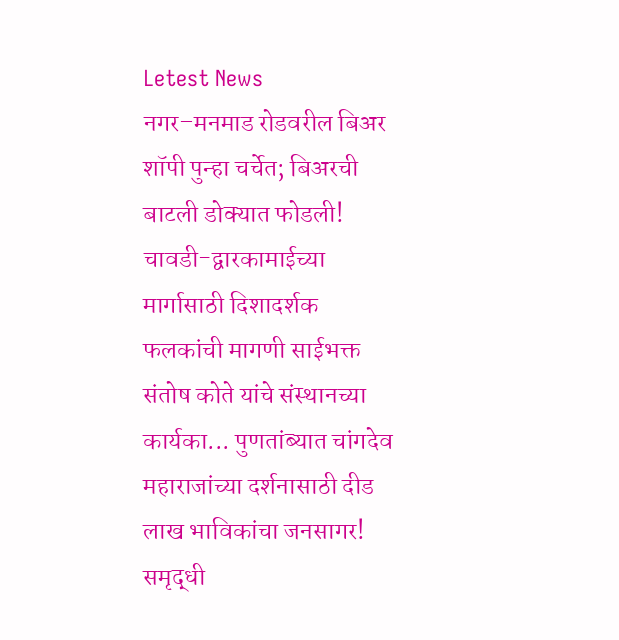Letest News
नगर–मनमाड रोडवरील बिअर शॉपी पुन्हा चर्चेत; बिअरची बाटली डोक्यात फोडली! चावडी-द्वारकामाईच्या मार्गासाठी दिशादर्शक फलकांची मागणी साईभक्त संतोष कोते यांचे संस्थानच्या कार्यका... पुणतांब्यात चांगदेव महाराजांच्या दर्शनासाठी दीड लाख भाविकांचा जनसागर! समृद्धी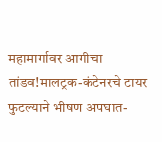महामार्गावर आगीचा तांडव!मालट्रक-कंटेनरचे टायर फुटल्याने भीषण अपघात-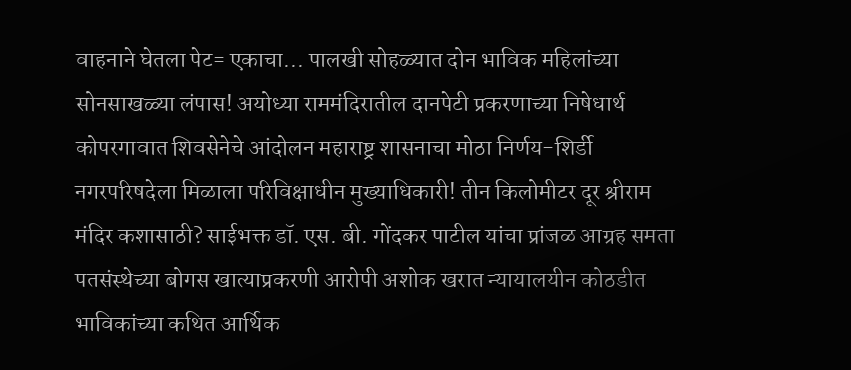वाहनाने घेतला पेट= एकाचा... पालखी सोहळ्यात दोन भाविक महिलांच्या सोनसाखळ्या लंपास! अयोध्या राममंदिरातील दानपेटी प्रकरणाच्या निषेधार्थ कोपरगावात शिवसेनेचे आंदोलन महाराष्ट्र शासनाचा मोठा निर्णय-शिर्डी नगरपरिषदेला मिळाला परिविक्षाधीन मुख्याधिकारी! तीन किलोमीटर दूर श्रीराम मंदिर कशासाठी? साईभक्त डॉ. एस. बी. गोंदकर पाटील यांचा प्रांजळ आग्रह समता पतसंस्थेच्या बोगस खात्याप्रकरणी आरोपी अशोक खरात न्यायालयीन कोठडीत भाविकांच्या कथित आर्थिक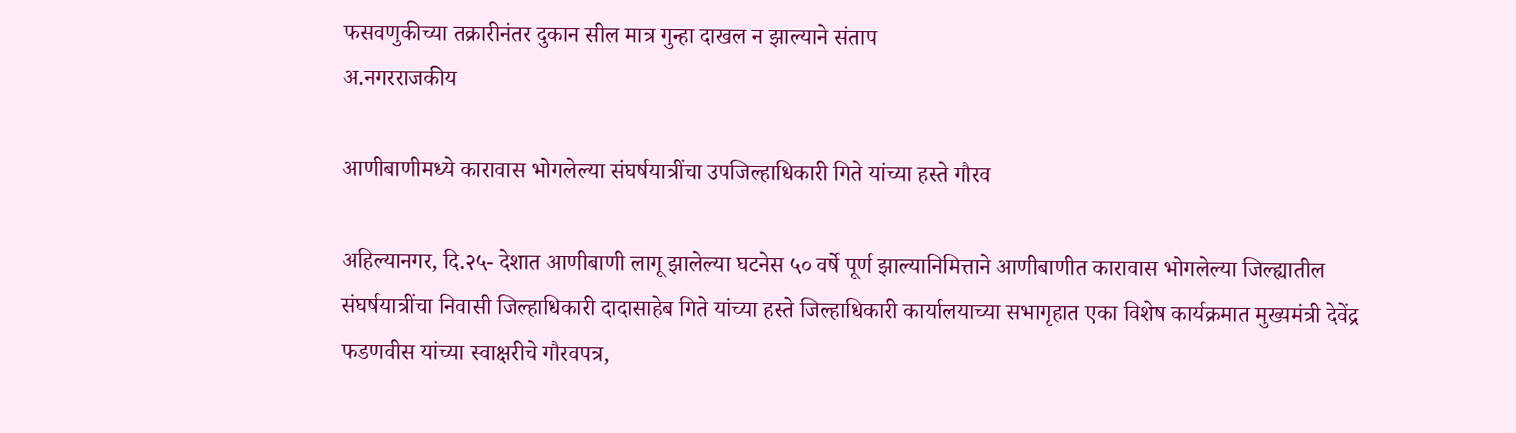फसवणुकीच्या तक्रारीनंतर दुकान सील मात्र गुन्हा दाखल न झाल्याने संताप
अ.नगरराजकीय

आणीबाणीमध्ये कारावास भोगलेल्या संघर्षयात्रींचा उपजिल्हाधिकारी गिते यांच्या हस्ते गौरव

अहिल्यानगर, दि.२५- देशात आणीबाणी लागू झालेल्या घटनेस ५० वर्षे पूर्ण झाल्यानिमित्ताने आणीबाणीत कारावास भोगलेल्या जिल्ह्यातील संघर्षयात्रींचा निवासी जिल्हाधिकारी दादासाहेब गिते यांच्या हस्ते जिल्हाधिकारी कार्यालयाच्या सभागृहात एका विशेष कार्यक्रमात मुख्यमंत्री देवेंद्र फडणवीस यांच्या स्वाक्षरीचे गौरवपत्र,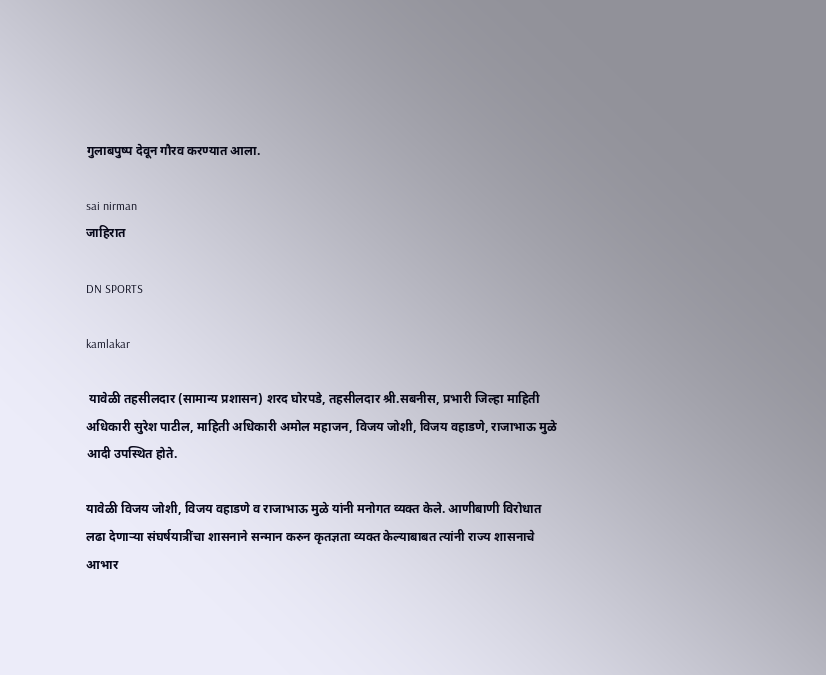गुलाबपुष्प देवून गौरव करण्यात आला.

sai nirman
जाहिरात

DN SPORTS

kamlakar

 यावेळी तहसीलदार (सामान्य प्रशासन) शरद घोरपडे, तहसीलदार श्री.सबनीस, प्रभारी जिल्हा माहिती अधिकारी सुरेश पाटील, माहिती अधिकारी अमोल महाजन, विजय जोशी, विजय वहाडणे, राजाभाऊ मुळे आदी उपस्थित होते.

यावेळी विजय जोशी, विजय वहाडणे व राजाभाऊ मुळे यांनी मनोगत व्यक्त केले. आणीबाणी विरोधात लढा देणाऱ्या संघर्षयात्रींचा शासनाने सन्मान करुन कृतज्ञता व्यक्त केल्याबाबत त्यांनी राज्य शासनाचे आभार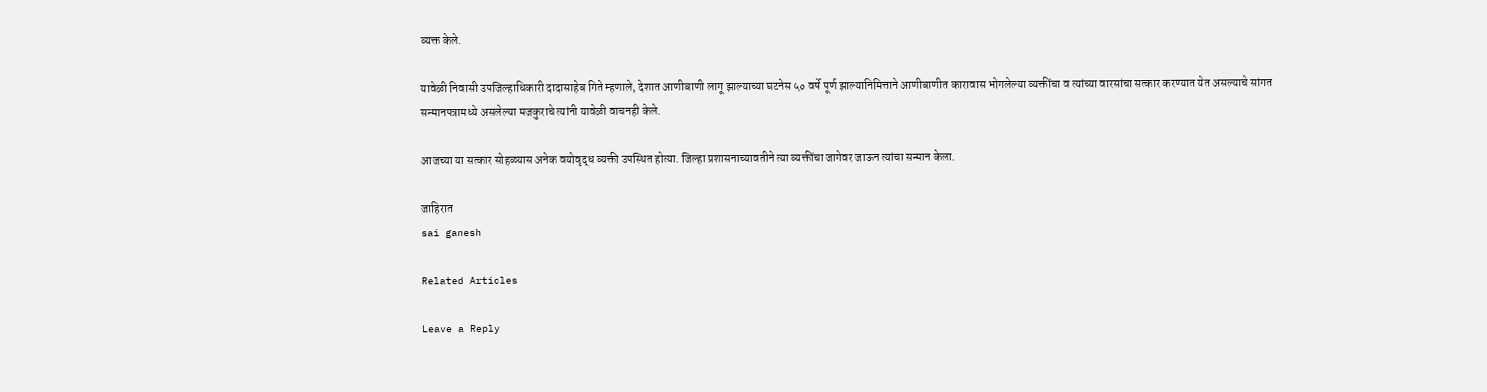व्यक्त केले.

यावेळी निवासी उपजिल्हाधिकारी दादासाहेब गिते म्हणाले, देशात आणीबाणी लागू झाल्याच्या घटनेस ५० वर्षे पूर्ण झाल्यानिमित्ताने आणीबाणीत कारावास भोगलेल्या व्यक्तींचा व त्यांच्या वारसांचा सत्कार करण्यात येत असल्याचे सांगत  सन्मानपत्रामध्ये असलेल्या मजकुराचे त्यांनी यावेळी वाचनही केले.

आजच्या या सत्कार सोहळ्यास अनेक वयोवृद्ध व्यक्ती उपस्थित होत्या. जिल्हा प्रशासनाच्यावतीने त्या व्यक्तींचा जागेवर जाऊन त्यांचा सन्मान केला.

जाहिरात
sai ganesh

Related Articles

Leave a Reply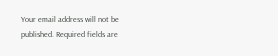Your email address will not be published. Required fields are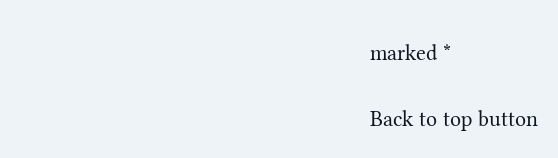marked *

Back to top button